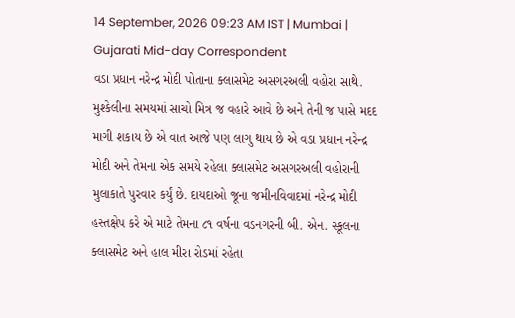14 September, 2026 09:23 AM IST | Mumbai | Gujarati Mid-day Correspondent
વડા પ્રધાન નરેન્દ્ર મોદી પોતાના ક્લાસમેટ અસગરઅલી વહોરા સાથે.
મુશ્કેલીના સમયમાં સાચો મિત્ર જ વહારે આવે છે અને તેની જ પાસે મદદ માગી શકાય છે એ વાત આજે પણ લાગુ થાય છે એ વડા પ્રધાન નરેન્દ્ર મોદી અને તેમના એક સમયે રહેલા ક્લાસમેટ અસગરઅલી વહોરાની મુલાકાતે પુરવાર કર્યું છે. દાયદાઓ જૂના જમીનવિવાદમાં નરેન્દ્ર મોદી હસ્તક્ષેપ કરે એ માટે તેમના ૮૧ વર્ષના વડનગરની બી. એન. સ્કૂલના ક્લાસમેટ અને હાલ મીરા રોડમાં રહેતા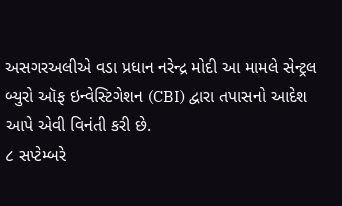અસગરઅલીએ વડા પ્રધાન નરેન્દ્ર મોદી આ મામલે સેન્ટ્રલ બ્યુરો ઑફ ઇન્વેસ્ટિગેશન (CBI) દ્વારા તપાસનો આદેશ આપે એવી વિનંતી કરી છે.
૮ સપ્ટેમ્બરે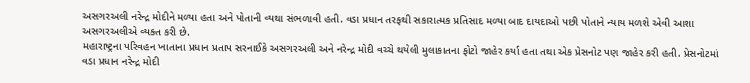અસગરઅલી નરેન્દ્ર મોદીને મળ્યા હતા અને પોતાની વ્યથા સંભળાવી હતી. વડા પ્રધાન તરફથી સકારાત્મક પ્રતિસાદ મળ્યા બાદ દાયદાઓ પછી પોતાને ન્યાય મળશે એવી આશા અસગરઅલીએ વ્યક્ત કરી છે.
મહારાષ્ટ્રના પરિવહન ખાતાના પ્રધાન પ્રતાપ સરનાઈકે અસગરઅલી અને નરેન્દ્ર મોદી વચ્ચે થયેલી મુલાકાતના ફોટો જાહેર કર્યા હતા તથા એક પ્રેસનોટ પણ જાહેર કરી હતી. પ્રેસનોટમાં વડા પ્રધાન નરેન્દ્ર મોદી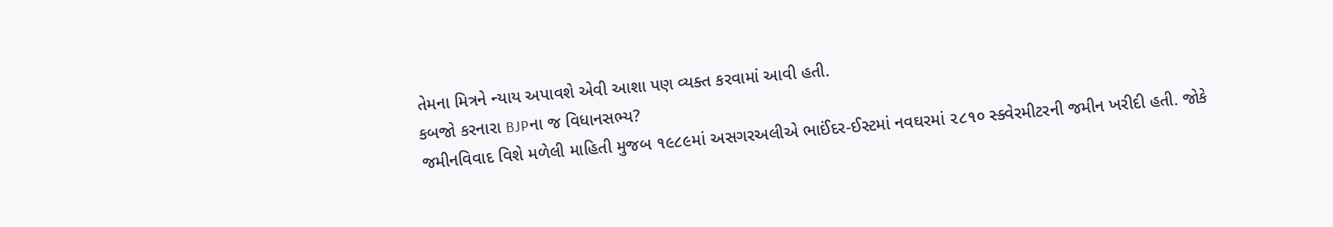તેમના મિત્રને ન્યાય અપાવશે એવી આશા પણ વ્યક્ત કરવામાં આવી હતી.
કબજો કરનારા BJPના જ વિધાનસભ્ય?
જમીનવિવાદ વિશે મળેલી માહિતી મુજબ ૧૯૮૯માં અસગરઅલીએ ભાઈંદર-ઈસ્ટમાં નવઘરમાં ૨૮૧૦ સ્ક્વેરમીટરની જમીન ખરીદી હતી. જોકે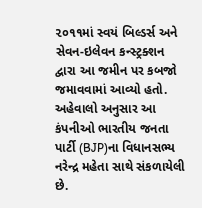૨૦૧૧માં સ્વયં બિલ્ડર્સ અને સેવન-ઇલેવન કન્સ્ટ્રક્શન દ્વારા આ જમીન પર કબજો જમાવવામાં આવ્યો હતો. અહેવાલો અનુસાર આ કંપનીઓ ભારતીય જનતા પાર્ટી (BJP)ના વિધાનસભ્ય નરેન્દ્ર મહેતા સાથે સંકળાયેલી છે.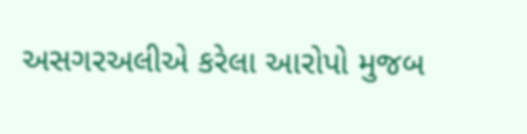અસગરઅલીએ કરેલા આરોપો મુજબ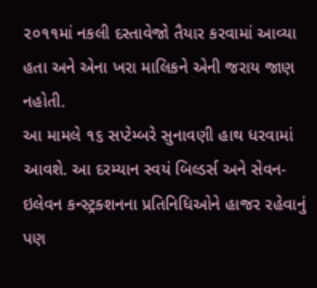૨૦૧૧માં નકલી દસ્તાવેજો તૈયાર કરવામાં આવ્યા હતા અને એના ખરા માલિકને એની જરાય જાણ નહોતી.
આ મામલે ૧૬ સપ્ટેમ્બરે સુનાવણી હાથ ધરવામાં આવશે. આ દરમ્યાન સ્વયં બિલ્ડર્સ અને સેવન-ઇલેવન કન્સ્ટ્રક્શનના પ્રતિનિધિઓને હાજર રહેવાનું પણ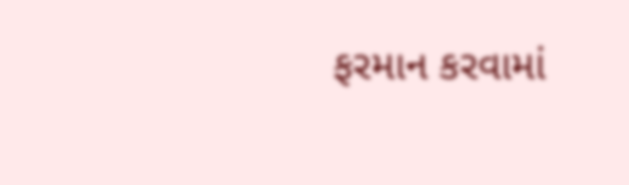ફરમાન કરવામાં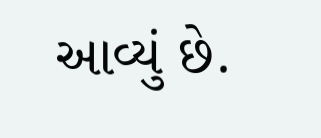આવ્યું છે.